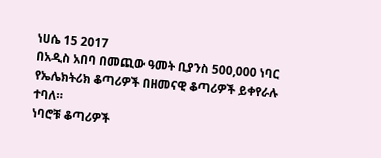ነሀሴ 15 2017
በአዲስ አበባ በመጪው ዓመት ቢያንስ 500,000 ነባር የኤሌክትሪክ ቆጣሪዎች በዘመናዊ ቆጣሪዎች ይቀየራሉ ተባለ።
ነባሮቹ ቆጣሪዎች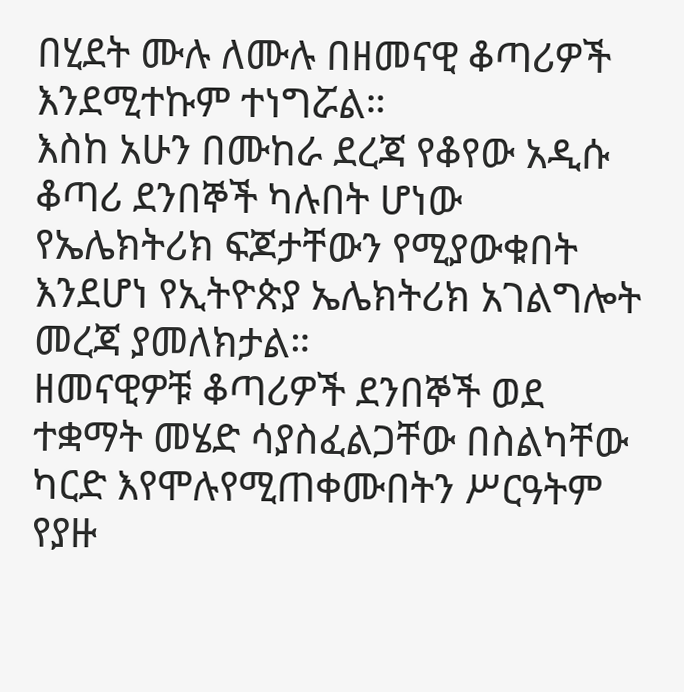በሂደት ሙሉ ለሙሉ በዘመናዊ ቆጣሪዎች እንደሚተኩም ተነግሯል።
እስከ አሁን በሙከራ ደረጃ የቆየው አዲሱ ቆጣሪ ደንበኞች ካሉበት ሆነው የኤሌክትሪክ ፍጆታቸውን የሚያውቁበት እንደሆነ የኢትዮጵያ ኤሌክትሪክ አገልግሎት መረጃ ያመለክታል።
ዘመናዊዎቹ ቆጣሪዎች ደንበኞች ወደ ተቋማት መሄድ ሳያስፈልጋቸው በስልካቸው ካርድ እየሞሉየሚጠቀሙበትን ሥርዓትም የያዙ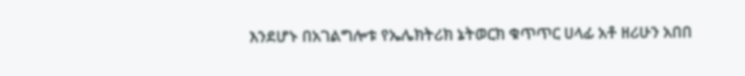እንደሆኑ በአገልግሎቱ የኤሌክትሪክ ኔትወርክ ቁጥጥር ሀላፊ አቶ ዘሪሁን አበበ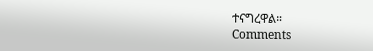ተናግረዋል።
Comments